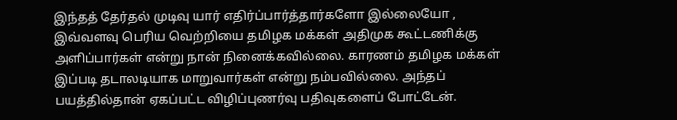இந்தத் தேர்தல் முடிவு யார் எதிர்ப்பார்த்தார்களோ இல்லையோ , இவ்வளவு பெரிய வெற்றியை தமிழக மக்கள் அதிமுக கூட்டணிக்கு அளிப்பார்கள் என்று நான் நினைக்கவில்லை. காரணம் தமிழக மக்கள் இப்படி தடாலடியாக மாறுவார்கள் என்று நம்பவில்லை. அந்தப் பயத்தில்தான் ஏகப்பட்ட விழிப்புணர்வு பதிவுகளைப் போட்டேன்.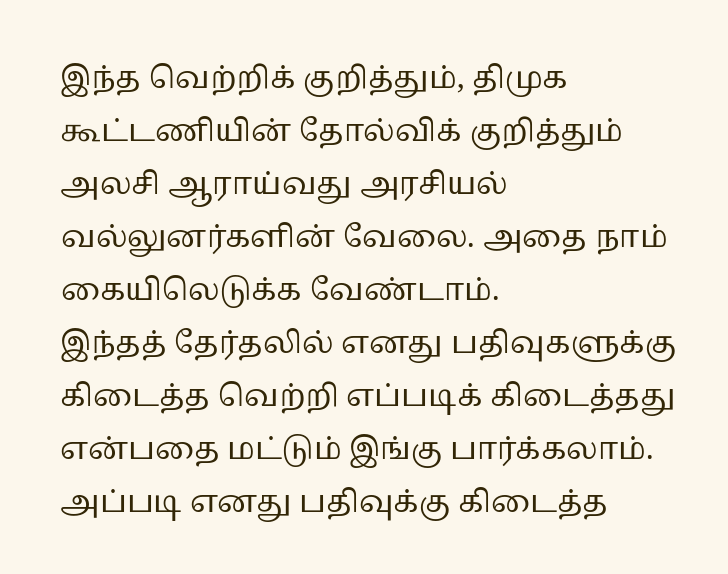இந்த வெற்றிக் குறித்தும், திமுக கூட்டணியின் தோல்விக் குறித்தும் அலசி ஆராய்வது அரசியல் வல்லுனர்களின் வேலை. அதை நாம் கையிலெடுக்க வேண்டாம்.
இந்தத் தேர்தலில் எனது பதிவுகளுக்கு கிடைத்த வெற்றி எப்படிக் கிடைத்தது என்பதை மட்டும் இங்கு பார்க்கலாம்.
அப்படி எனது பதிவுக்கு கிடைத்த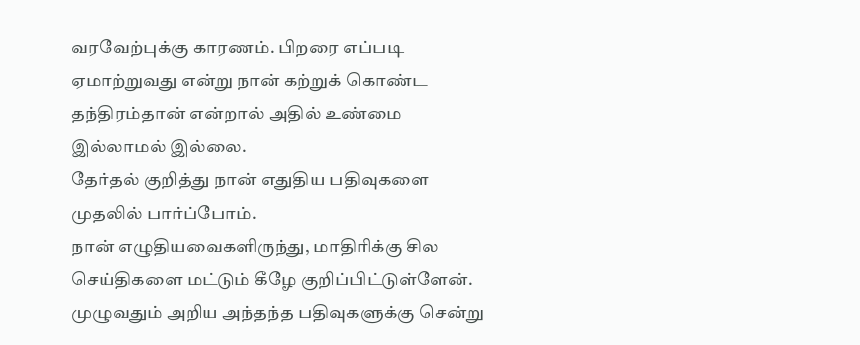வரவேற்புக்கு காரணம். பிறரை எப்படி ஏமாற்றுவது என்று நான் கற்றுக் கொண்ட தந்திரம்தான் என்றால் அதில் உண்மை இல்லாமல் இல்லை.
தேர்தல் குறித்து நான் எதுதிய பதிவுகளை முதலில் பார்ப்போம்.
நான் எழுதியவைகளிருந்து, மாதிரிக்கு சில செய்திகளை மட்டும் கீழே குறிப்பிட்டுள்ளேன். முழுவதும் அறிய அந்தந்த பதிவுகளுக்கு சென்று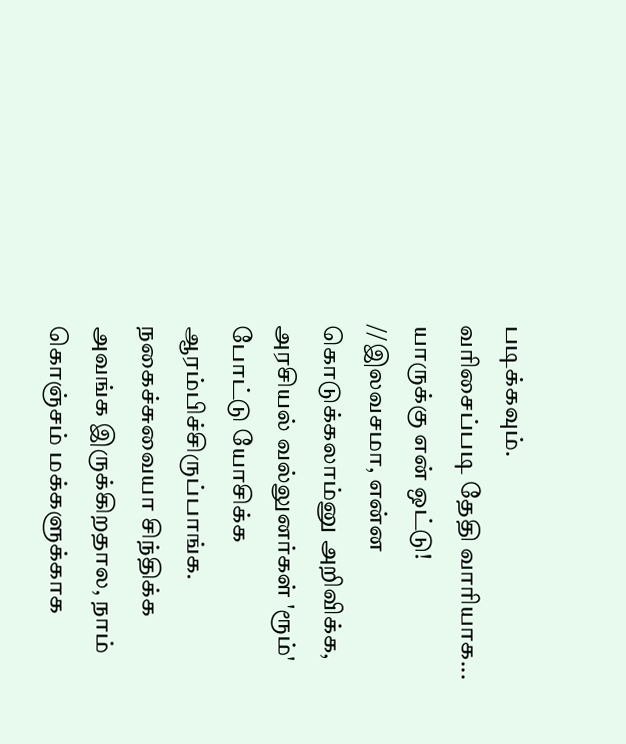படிக்கவும்.
வரிசைப்படி தேதி வாரியாக...
யாருக்கு என் ஒட்டு!
//இலவசமா, என்ன கொடுக்கலாம்னு அறிவிக்க, அரசியல் வல்லுனர்கள் 'ரூம்' போட்டு யோசிக்க ஆரம்பிச்சிருப்பாங்க. நகைச்சுவையா சிந்திக்க அவங்க இருக்கிறதால, நாம் கொஞ்சம் மக்களுக்காக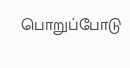பொறுப்போடு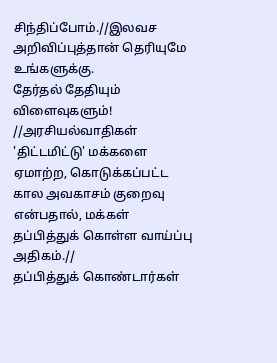சிந்திப்போம்.//இலவச அறிவிப்புத்தான் தெரியுமே உங்களுக்கு.
தேர்தல் தேதியும் விளைவுகளும்!
//அரசியல்வாதிகள் 'திட்டமிட்டு' மக்களை ஏமாற்ற, கொடுக்கப்பட்ட கால அவகாசம் குறைவு என்பதால், மக்கள் தப்பித்துக் கொள்ள வாய்ப்பு அதிகம்.//
தப்பித்துக் கொண்டார்கள்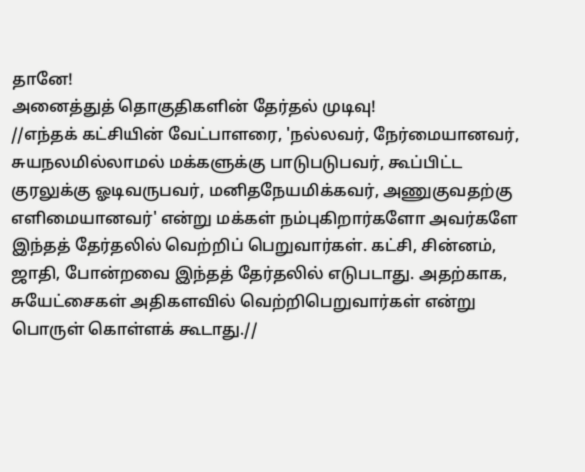தானே!
அனைத்துத் தொகுதிகளின் தேர்தல் முடிவு!
//எந்தக் கட்சியின் வேட்பாளரை, 'நல்லவர், நேர்மையானவர், சுயநலமில்லாமல் மக்களுக்கு பாடுபடுபவர், கூப்பிட்ட குரலுக்கு ஓடிவருபவர், மனிதநேயமிக்கவர், அணுகுவதற்கு எளிமையானவர்' என்று மக்கள் நம்புகிறார்களோ அவர்களே இந்தத் தேர்தலில் வெற்றிப் பெறுவார்கள். கட்சி, சின்னம், ஜாதி, போன்றவை இந்தத் தேர்தலில் எடுபடாது. அதற்காக, சுயேட்சைகள் அதிகளவில் வெற்றிபெறுவார்கள் என்று பொருள் கொள்ளக் கூடாது.//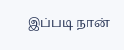இப்படி நான்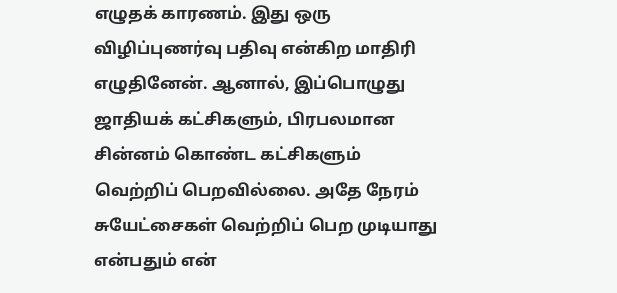எழுதக் காரணம். இது ஒரு விழிப்புணர்வு பதிவு என்கிற மாதிரி எழுதினேன். ஆனால், இப்பொழுது ஜாதியக் கட்சிகளும், பிரபலமான சின்னம் கொண்ட கட்சிகளும் வெற்றிப் பெறவில்லை. அதே நேரம் சுயேட்சைகள் வெற்றிப் பெற முடியாது என்பதும் என்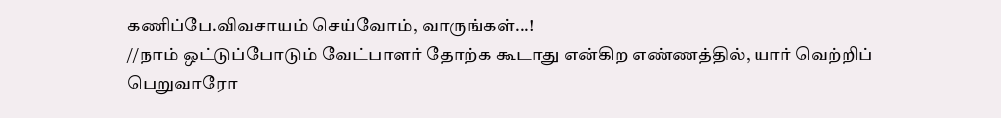கணிப்பே.விவசாயம் செய்வோம், வாருங்கள்...!
//நாம் ஒட்டுப்போடும் வேட்பாளர் தோற்க கூடாது என்கிற எண்ணத்தில், யார் வெற்றிப் பெறுவாரோ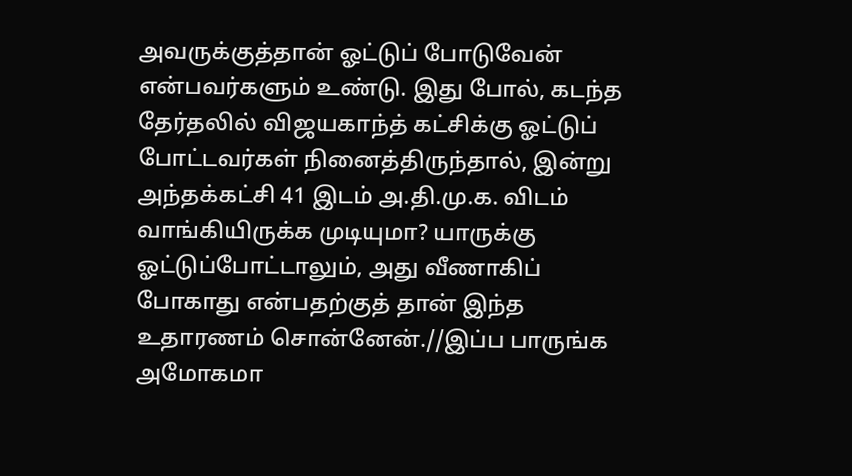அவருக்குத்தான் ஓட்டுப் போடுவேன் என்பவர்களும் உண்டு. இது போல், கடந்த தேர்தலில் விஜயகாந்த் கட்சிக்கு ஓட்டுப் போட்டவர்கள் நினைத்திருந்தால், இன்று அந்தக்கட்சி 41 இடம் அ.தி.மு.க. விடம் வாங்கியிருக்க முடியுமா? யாருக்கு ஓட்டுப்போட்டாலும், அது வீணாகிப் போகாது என்பதற்குத் தான் இந்த உதாரணம் சொன்னேன்.//இப்ப பாருங்க அமோகமா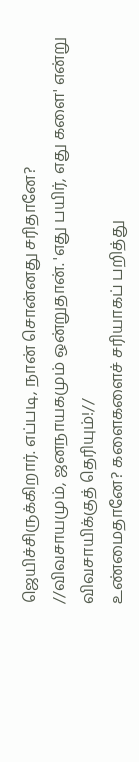ஜெயிச்சிருக்கிறார். எப்படி, நான் சொன்னது சரிதானே?
//விவசாயமும், ஜனநாயகமும் ஒன்றுதான். 'எது பயிர், எது களை' என்று விவசாயிக்குத் தெரியும்!//
உண்மைதானே? களைகளைச் சரியாகப் பறித்து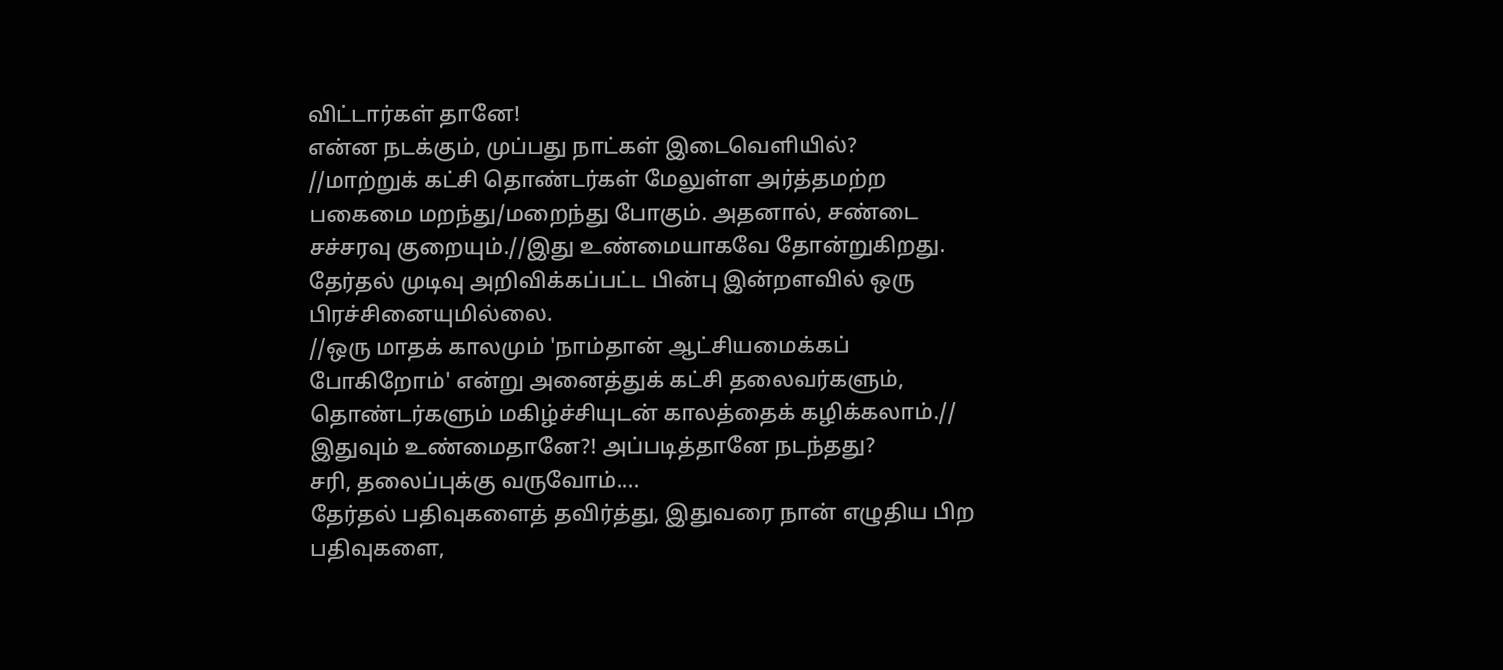விட்டார்கள் தானே!
என்ன நடக்கும், முப்பது நாட்கள் இடைவெளியில்?
//மாற்றுக் கட்சி தொண்டர்கள் மேலுள்ள அர்த்தமற்ற பகைமை மறந்து/மறைந்து போகும். அதனால், சண்டை சச்சரவு குறையும்.//இது உண்மையாகவே தோன்றுகிறது. தேர்தல் முடிவு அறிவிக்கப்பட்ட பின்பு இன்றளவில் ஒரு பிரச்சினையுமில்லை.
//ஒரு மாதக் காலமும் 'நாம்தான் ஆட்சியமைக்கப் போகிறோம்' என்று அனைத்துக் கட்சி தலைவர்களும்,
தொண்டர்களும் மகிழ்ச்சியுடன் காலத்தைக் கழிக்கலாம்.//
இதுவும் உண்மைதானே?! அப்படித்தானே நடந்தது?
சரி, தலைப்புக்கு வருவோம்....
தேர்தல் பதிவுகளைத் தவிர்த்து, இதுவரை நான் எழுதிய பிற பதிவுகளை,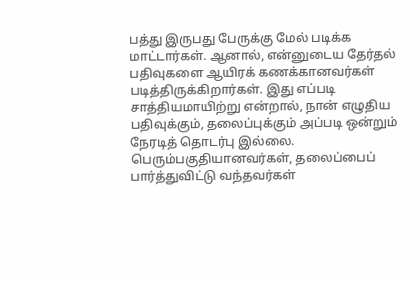பத்து இருபது பேருக்கு மேல் படிக்க மாட்டார்கள். ஆனால், என்னுடைய தேர்தல் பதிவுகளை ஆயிரக் கணக்கானவர்கள் படித்திருக்கிறார்கள். இது எப்படி சாத்தியமாயிற்று என்றால், நான் எழுதிய பதிவுக்கும், தலைப்புக்கும் அப்படி ஒன்றும் நேரடித் தொடர்பு இல்லை. பெரும்பகுதியானவர்கள், தலைப்பைப் பார்த்துவிட்டு வந்தவர்கள்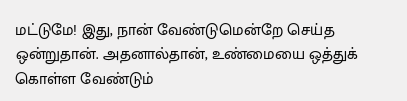மட்டுமே! இது, நான் வேண்டுமென்றே செய்த ஒன்றுதான். அதனால்தான், உண்மையை ஒத்துக் கொள்ள வேண்டும்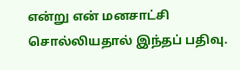என்று என் மனசாட்சி சொல்லியதால் இந்தப் பதிவு.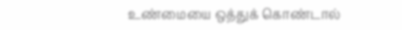உண்மையை ஒத்துக் கொண்டால்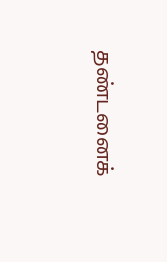தண்டனைக்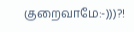குறைவாமே:-)))?!